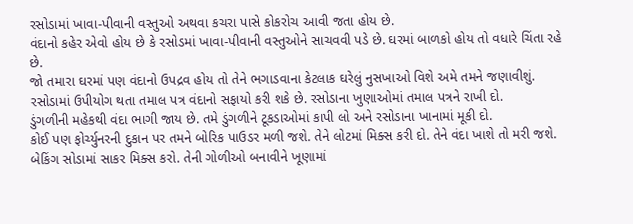રસોડામાં ખાવા-પીવાની વસ્તુઓ અથવા કચરા પાસે કોકરોચ આવી જતા હોય છે.
વંદાનો કહેર એવો હોય છે કે રસોડમાં ખાવા-પીવાની વસ્તુઓને સાચવવી પડે છે. ઘરમાં બાળકો હોય તો વધારે ચિંતા રહે છે.
જો તમારા ઘરમાં પણ વંદાનો ઉપદ્રવ હોય તો તેને ભગાડવાના કેટલાક ઘરેલું નુસખાઓ વિશે અમે તમને જણાવીશું.
રસોડામાં ઉપીયોગ થતા તમાલ પત્ર વંદાનો સફાયો કરી શકે છે. રસોડાના ખુણાઓમાં તમાલ પત્રને રાખી દો.
ડુંગળીની મહેકથી વંદા ભાગી જાય છે. તમે ડુંગળીને ટૂકડાઓમાં કાપી લો અને રસોડાના ખાનામાં મૂકી દો.
કોઈ પણ ફોર્ચ્યુનરની દુકાન પર તમને બોરિક પાઉડર મળી જશે. તેને લોટમાં મિક્સ કરી દો. તેને વંદા ખાશે તો મરી જશે.
બેકિંગ સોડામાં સાકર મિક્સ કરો. તેની ગોળીઓ બનાવીને ખૂણામાં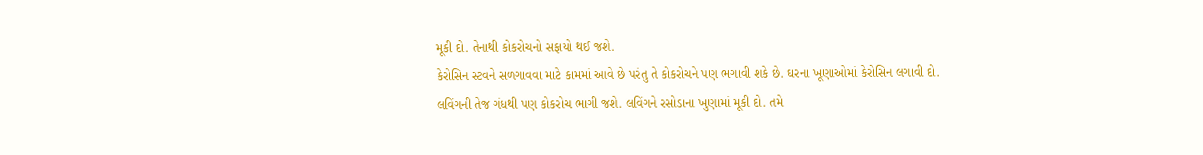મૂકી દો. તેનાથી કોકરોચનો સફાયો થઈ જશે.
કેરોસિન સ્ટવને સળગાવવા માટે કામમાં આવે છે પરંતુ તે કોકરોચને પણ ભગાવી શકે છે. ઘરના ખૂણાઓમાં કેરોસિન લગાવી દો.
લવિંગની તેજ ગંધથી પણ કોકરોચ ભાગી જશે. લવિંગને રસોડાના ખુણામાં મૂકી દો. તમે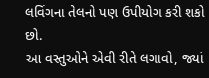લવિંગના તેલનો પણ ઉપીયોગ કરી શકો છો.
આ વસ્તુઓને એવી રીતે લગાવો, જ્યાં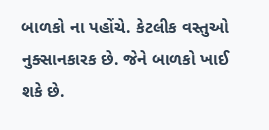બાળકો ના પહોંચે. કેટલીક વસ્તુઓ નુક્સાનકારક છે. જેને બાળકો ખાઈ શકે છે.